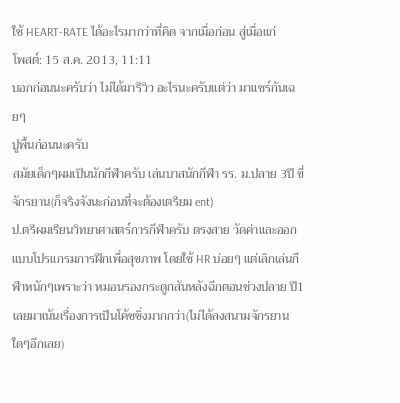ใช้ HEART-RATE ได้อะไรมากว่าที่คิด จากเมื่อก่อน สู่เมื่อแก่
โพสต์: 15 ส.ค. 2013, 11:11
บอกก่อนนะครับว่า ไม่ได้มารีวิว อะไรนะครับแต่ว่า มาแชร์กันเฉยๆ
ปูพื้นก่อนนะครับ
สมัยเด็กๆผมเป็นนักกีฬาครับ เล่นบาสนักกีฬา รร. ม.ปลาย 3ปี ขี่จักรยาน(ก็จริงจังนะก่อนที่จะต้องเตรียม ent)
ป.ตรีผมเรียนวิทยาศาสตร์การกีฬาครับ ตรงสาย วัดค่าและออกแบบโปรแกรมการฝึกเพื่อสุขภาพ โดยใช้ HR บ่อยๆ แต่เลิกเล่นกีฬาหนักๆเพราะว่า หมอนรองกระดูกสันหลังฉีกตอนช่วงปลาย ปี1 เลยมาเน้นเรื่องการเป็นโค้ชชิ่งมากกว่า(ไม่ได้ลงสนามจักรยานใดๆอีกเลย)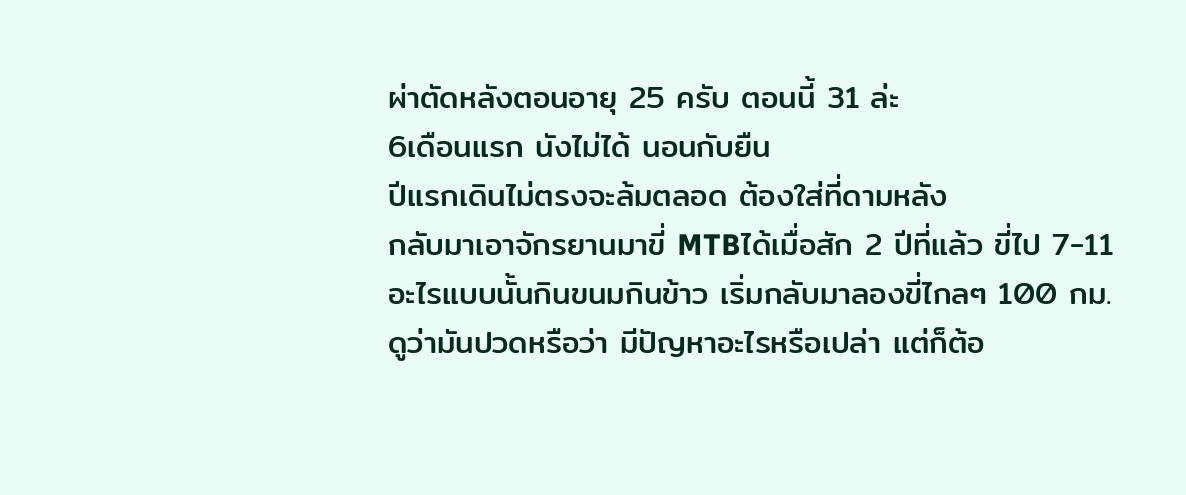ผ่าตัดหลังตอนอายุ 25 ครับ ตอนนี้ 31 ล่ะ
6เดือนแรก นังไม่ได้ นอนกับยืน
ปีแรกเดินไม่ตรงจะล้มตลอด ต้องใส่ที่ดามหลัง
กลับมาเอาจักรยานมาขี่ MTBได้เมื่อสัก 2 ปีที่แล้ว ขี่ไป 7-11 อะไรแบบนั้นกินขนมกินข้าว เริ่มกลับมาลองขี่ไกลๆ 100 กม.ดูว่ามันปวดหรือว่า มีปัญหาอะไรหรือเปล่า แต่ก็ต้อ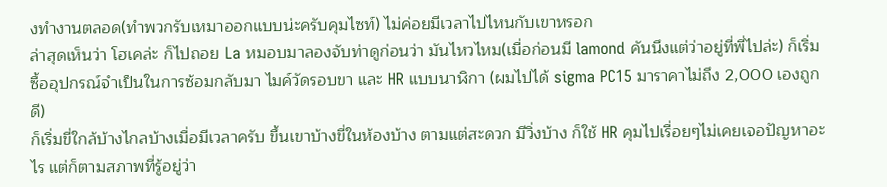งทำงานตลอด(ทำพวกรับเหมาออกแบบน่ะครับคุมไซท์) ไม่ค่อยมีเวลาไปไหนกับเขาหรอก
ล่าสุดเห็นว่า โฮเคล่ะ ก็ไปถอย La หมอบมาลองจับท่าดูก่อนว่า มันไหวไหม(เมื่อก่อนมี lamond คันนึงแต่ว่าอยู่ที่พี่ไปล่ะ) ก็เริ่มซื้ออุปกรณ์จำเป็นในการซ้อมกลับมา ไมค์วัดรอบขา และ HR แบบนาฬิกา (ผมไปได้ sigma PC15 มาราคาไม่ถึง 2,000 เองถูกดี)
ก็เริ่มขี่ใกล้บ้างไกลบ้างเมื่อมีเวลาครับ ขึ้นเขาบ้างขี่ในห้องบ้าง ตามแต่สะดวก มีวิ่งบ้าง ก็ใช้ HR คุมไปเรื่อยๆไม่เคยเจอปัญหาอะไร แต่ก็ตามสภาพที่รู้อยู่ว่า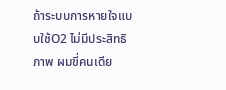ถ้าระบบการหายใจแบบใช้O2 ไม่มีประสิทธิภาพ ผมขี่คนเดีย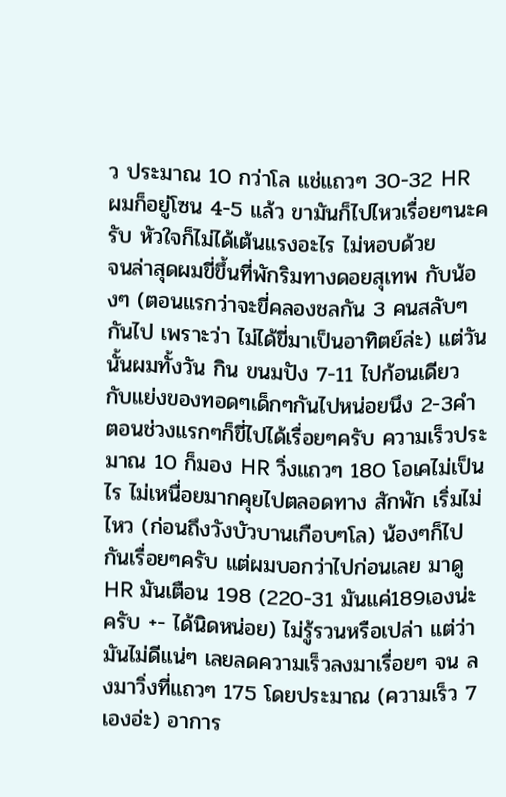ว ประมาณ 10 กว่าโล แช่แถวๆ 30-32 HR ผมก็อยู่โซน 4-5 แล้ว ขามันก็ไปไหวเรื่อยๆนะครับ หัวใจก็ไม่ได้เต้นแรงอะไร ไม่หอบด้วย
จนล่าสุดผมขี่ขึ้นที่พักริมทางดอยสุเทพ กับน้องๆ (ตอนแรกว่าจะขี่คลองชลกัน 3 คนสลับๆกันไป เพราะว่า ไม่ได้ขี่มาเป็นอาทิตย์ล่ะ) แต่วันนั้นผมทั้งวัน กิน ขนมปัง 7-11 ไปก้อนเดียว กับแย่งของทอดๆเด็กๆกันไปหน่อยนึง 2-3คำ
ตอนช่วงแรกๆก็ขี่ไปได้เรื่อยๆครับ ความเร็วประมาณ 10 ก็มอง HR วิ่งแถวๆ 180 โอเคไม่เป็นไร ไม่เหนื่อยมากคุยไปตลอดทาง สักพัก เริ่มไม่ไหว (ก่อนถึงวังบัวบานเกือบๆโล) น้องๆก็ไปกันเรื่อยๆครับ แต่ผมบอกว่าไปก่อนเลย มาดู HR มันเตือน 198 (220-31 มันแค่189เองน่ะครับ +- ได้นิดหน่อย) ไม่รู้รวนหรือเปล่า แต่ว่ามันไม่ดีแน่ๆ เลยลดความเร็วลงมาเรื่อยๆ จน ลงมาวิ่งที่แถวๆ 175 โดยประมาณ (ความเร็ว 7 เองอ่ะ) อาการ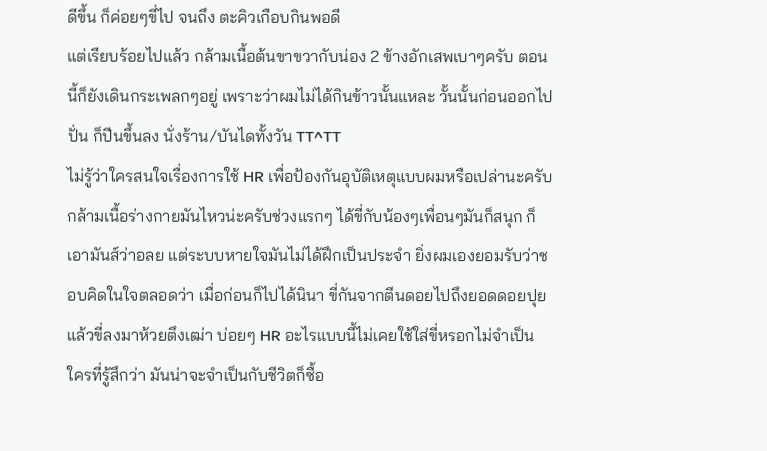ดีขึ้น ก็ค่อยๆขี่ไป จนถึง ตะคิวเกือบกินพอดี
แต่เรียบร้อยไปแล้ว กล้ามเนื้อต้นขาขวากับน่อง 2 ข้างอักเสพเบาๆครับ ตอนนี้ก็ยังเดินกระเพลกๆอยู่ เพราะว่าผมไม่ได้กินข้าวนั้นแหละ วั้นนั้นก่อนออกไปปั่น ก็ปีนขึ้นลง นั่งร้าน/บันไดทั้งวัน TT^TT
ไม่รู้ว่าใครสนใจเรื่องการใช้ HR เพื่อป้องกันอุบัติเหตุแบบผมหรือเปล่านะครับ กล้ามเนื้อร่างกายมันไหวน่ะครับช่วงแรกๆ ได้ขี่กับน้องๆเพื่อนๆมันก็สนุก ก็เอามันส์ว่าอลย แต่ระบบหายใจมันไม่ได้ฝึกเป็นประจำ ยิ่งผมเองยอมรับว่าชอบคิดในใจตลอดว่า เมื่อก่อนก็ไปได้นินา ขี่กันจากตีนดอยไปถึงยอดดอยปุยแล้วขี่ลงมาห้วยตึงเฒ่า บ่อยๆ HR อะไรแบบนี้ไม่เคยใช้ใส่ขี่หรอกไม่จำเป็น
ใครที่รู้สึกว่า มันน่าจะจำเป็นกับชีวิตก็ซื้อ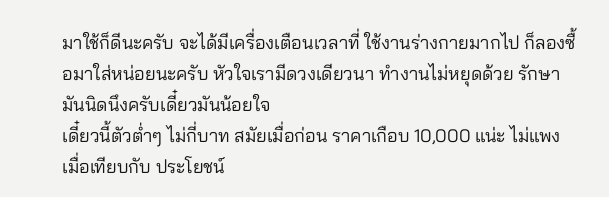มาใช้ก็ดีนะครับ จะได้มีเครื่องเตือนเวลาที่ ใช้งานร่างกายมากไป ก็ลองซื้อมาใส่หน่อยนะครับ หัวใจเรามีดวงเดียวนา ทำงานไม่หยุดด้วย รักษามันนิดนึงครับเดี๋ยวมันน้อยใจ
เดี๋ยวนี้ตัวต่ำๆ ไม่กี่บาท สมัยเมื่อก่อน ราคาเกือบ 10,000 แน่ะ ไม่แพงเมื่อเทียบกับ ประโยชน์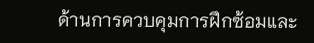ด้านการควบคุมการฝึกซ้อมและ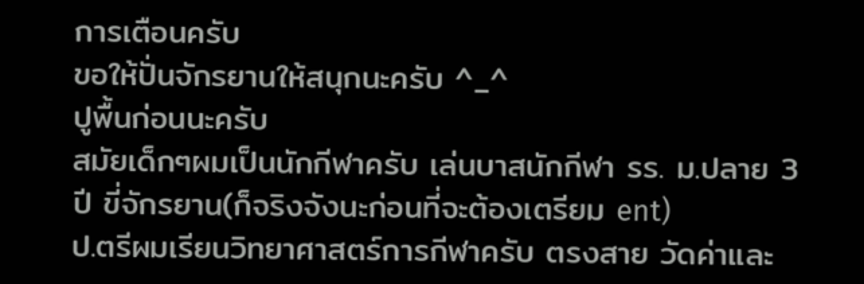การเตือนครับ
ขอให้ปั่นจักรยานให้สนุกนะครับ ^_^
ปูพื้นก่อนนะครับ
สมัยเด็กๆผมเป็นนักกีฬาครับ เล่นบาสนักกีฬา รร. ม.ปลาย 3ปี ขี่จักรยาน(ก็จริงจังนะก่อนที่จะต้องเตรียม ent)
ป.ตรีผมเรียนวิทยาศาสตร์การกีฬาครับ ตรงสาย วัดค่าและ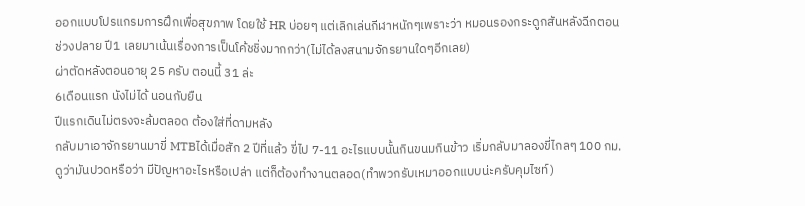ออกแบบโปรแกรมการฝึกเพื่อสุขภาพ โดยใช้ HR บ่อยๆ แต่เลิกเล่นกีฬาหนักๆเพราะว่า หมอนรองกระดูกสันหลังฉีกตอนช่วงปลาย ปี1 เลยมาเน้นเรื่องการเป็นโค้ชชิ่งมากกว่า(ไม่ได้ลงสนามจักรยานใดๆอีกเลย)
ผ่าตัดหลังตอนอายุ 25 ครับ ตอนนี้ 31 ล่ะ
6เดือนแรก นังไม่ได้ นอนกับยืน
ปีแรกเดินไม่ตรงจะล้มตลอด ต้องใส่ที่ดามหลัง
กลับมาเอาจักรยานมาขี่ MTBได้เมื่อสัก 2 ปีที่แล้ว ขี่ไป 7-11 อะไรแบบนั้นกินขนมกินข้าว เริ่มกลับมาลองขี่ไกลๆ 100 กม.ดูว่ามันปวดหรือว่า มีปัญหาอะไรหรือเปล่า แต่ก็ต้องทำงานตลอด(ทำพวกรับเหมาออกแบบน่ะครับคุมไซท์)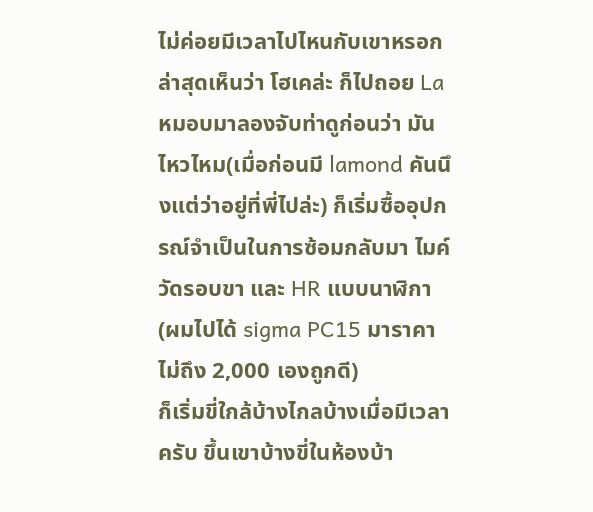ไม่ค่อยมีเวลาไปไหนกับเขาหรอก
ล่าสุดเห็นว่า โฮเคล่ะ ก็ไปถอย La หมอบมาลองจับท่าดูก่อนว่า มันไหวไหม(เมื่อก่อนมี lamond คันนึงแต่ว่าอยู่ที่พี่ไปล่ะ) ก็เริ่มซื้ออุปกรณ์จำเป็นในการซ้อมกลับมา ไมค์วัดรอบขา และ HR แบบนาฬิกา (ผมไปได้ sigma PC15 มาราคาไม่ถึง 2,000 เองถูกดี)
ก็เริ่มขี่ใกล้บ้างไกลบ้างเมื่อมีเวลาครับ ขึ้นเขาบ้างขี่ในห้องบ้า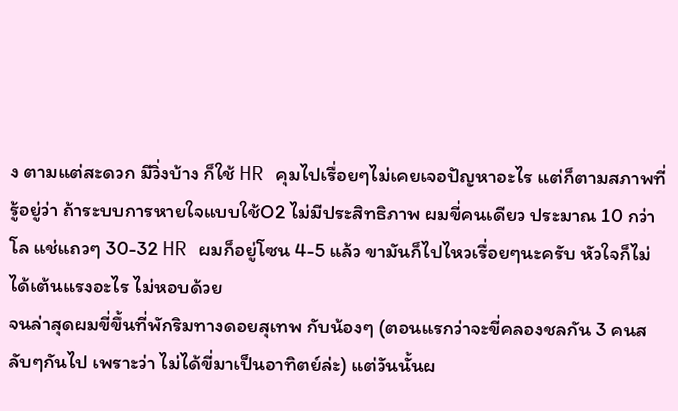ง ตามแต่สะดวก มีวิ่งบ้าง ก็ใช้ HR คุมไปเรื่อยๆไม่เคยเจอปัญหาอะไร แต่ก็ตามสภาพที่รู้อยู่ว่า ถ้าระบบการหายใจแบบใช้O2 ไม่มีประสิทธิภาพ ผมขี่คนเดียว ประมาณ 10 กว่าโล แช่แถวๆ 30-32 HR ผมก็อยู่โซน 4-5 แล้ว ขามันก็ไปไหวเรื่อยๆนะครับ หัวใจก็ไม่ได้เต้นแรงอะไร ไม่หอบด้วย
จนล่าสุดผมขี่ขึ้นที่พักริมทางดอยสุเทพ กับน้องๆ (ตอนแรกว่าจะขี่คลองชลกัน 3 คนสลับๆกันไป เพราะว่า ไม่ได้ขี่มาเป็นอาทิตย์ล่ะ) แต่วันนั้นผ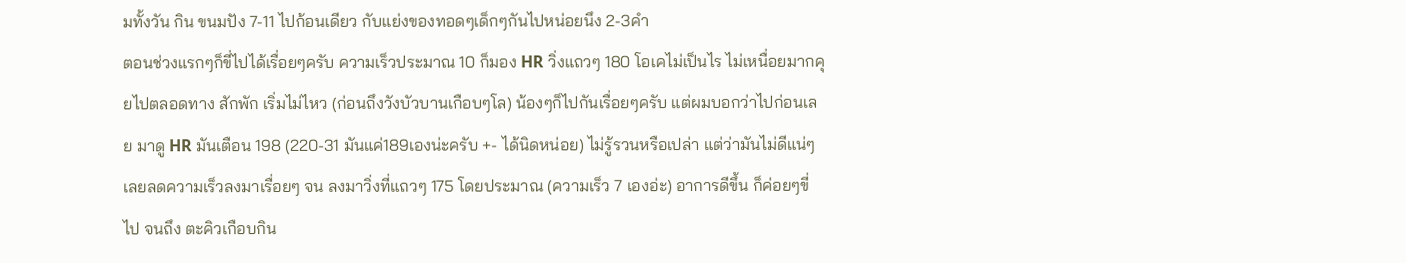มทั้งวัน กิน ขนมปัง 7-11 ไปก้อนเดียว กับแย่งของทอดๆเด็กๆกันไปหน่อยนึง 2-3คำ
ตอนช่วงแรกๆก็ขี่ไปได้เรื่อยๆครับ ความเร็วประมาณ 10 ก็มอง HR วิ่งแถวๆ 180 โอเคไม่เป็นไร ไม่เหนื่อยมากคุยไปตลอดทาง สักพัก เริ่มไม่ไหว (ก่อนถึงวังบัวบานเกือบๆโล) น้องๆก็ไปกันเรื่อยๆครับ แต่ผมบอกว่าไปก่อนเลย มาดู HR มันเตือน 198 (220-31 มันแค่189เองน่ะครับ +- ได้นิดหน่อย) ไม่รู้รวนหรือเปล่า แต่ว่ามันไม่ดีแน่ๆ เลยลดความเร็วลงมาเรื่อยๆ จน ลงมาวิ่งที่แถวๆ 175 โดยประมาณ (ความเร็ว 7 เองอ่ะ) อาการดีขึ้น ก็ค่อยๆขี่ไป จนถึง ตะคิวเกือบกิน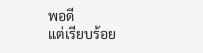พอดี
แต่เรียบร้อย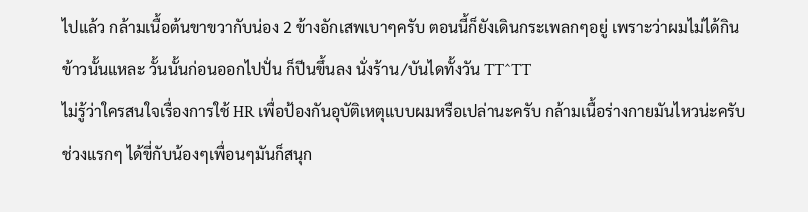ไปแล้ว กล้ามเนื้อต้นขาขวากับน่อง 2 ข้างอักเสพเบาๆครับ ตอนนี้ก็ยังเดินกระเพลกๆอยู่ เพราะว่าผมไม่ได้กินข้าวนั้นแหละ วั้นนั้นก่อนออกไปปั่น ก็ปีนขึ้นลง นั่งร้าน/บันไดทั้งวัน TT^TT
ไม่รู้ว่าใครสนใจเรื่องการใช้ HR เพื่อป้องกันอุบัติเหตุแบบผมหรือเปล่านะครับ กล้ามเนื้อร่างกายมันไหวน่ะครับช่วงแรกๆ ได้ขี่กับน้องๆเพื่อนๆมันก็สนุก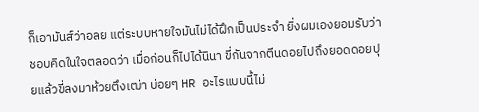ก็เอามันส์ว่าอลย แต่ระบบหายใจมันไม่ได้ฝึกเป็นประจำ ยิ่งผมเองยอมรับว่าชอบคิดในใจตลอดว่า เมื่อก่อนก็ไปได้นินา ขี่กันจากตีนดอยไปถึงยอดดอยปุยแล้วขี่ลงมาห้วยตึงเฒ่า บ่อยๆ HR อะไรแบบนี้ไม่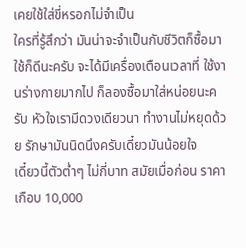เคยใช้ใส่ขี่หรอกไม่จำเป็น
ใครที่รู้สึกว่า มันน่าจะจำเป็นกับชีวิตก็ซื้อมาใช้ก็ดีนะครับ จะได้มีเครื่องเตือนเวลาที่ ใช้งานร่างกายมากไป ก็ลองซื้อมาใส่หน่อยนะครับ หัวใจเรามีดวงเดียวนา ทำงานไม่หยุดด้วย รักษามันนิดนึงครับเดี๋ยวมันน้อยใจ
เดี๋ยวนี้ตัวต่ำๆ ไม่กี่บาท สมัยเมื่อก่อน ราคาเกือบ 10,000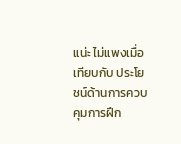แน่ะ ไม่แพงเมื่อเทียบกับ ประโยชน์ด้านการควบคุมการฝึก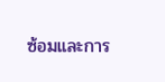ซ้อมและการ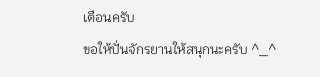เตือนครับ
ขอให้ปั่นจักรยานให้สนุกนะครับ ^_^